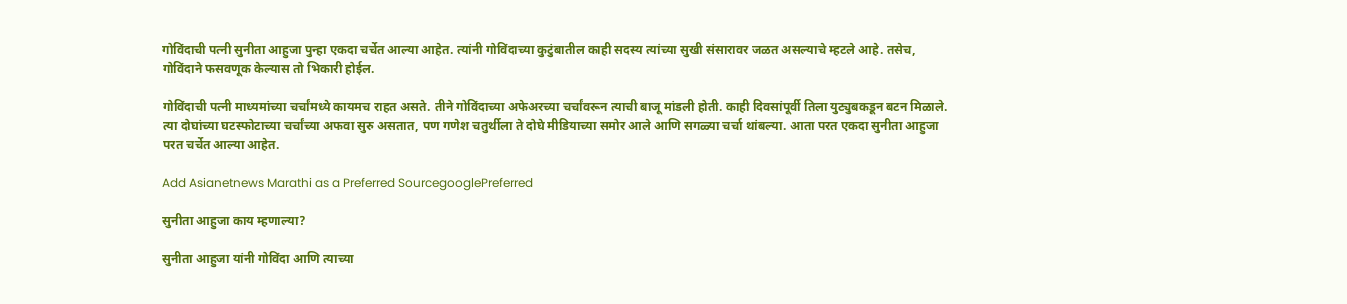गोविंदाची पत्नी सुनीता आहुजा पुन्हा एकदा चर्चेत आल्या आहेत. त्यांनी गोविंदाच्या कुटुंबातील काही सदस्य त्यांच्या सुखी संसारावर जळत असल्याचे म्हटले आहे. तसेच, गोविंदाने फसवणूक केल्यास तो भिकारी होईल.

गोविंदाची पत्नी माध्यमांच्या चर्चांमध्ये कायमच राहत असते. तीने गोविंदाच्या अफेअरच्या चर्चांवरून त्याची बाजू मांडली होती. काही दिवसांपूर्वी तिला युट्युबकडून बटन मिळाले. त्या दोघांच्या घटस्फोटाच्या चर्चांच्या अफवा सुरु असतात, पण गणेश चतुर्थीला ते दोघे मीडियाच्या समोर आले आणि सगळ्या चर्चा थांबल्या. आता परत एकदा सुनीता आहुजा परत चर्चेत आल्या आहेत.

Add Asianetnews Marathi as a Preferred SourcegooglePreferred

सुनीता आहुजा काय म्हणाल्या?

सुनीता आहुजा यांनी गोविंदा आणि त्याच्या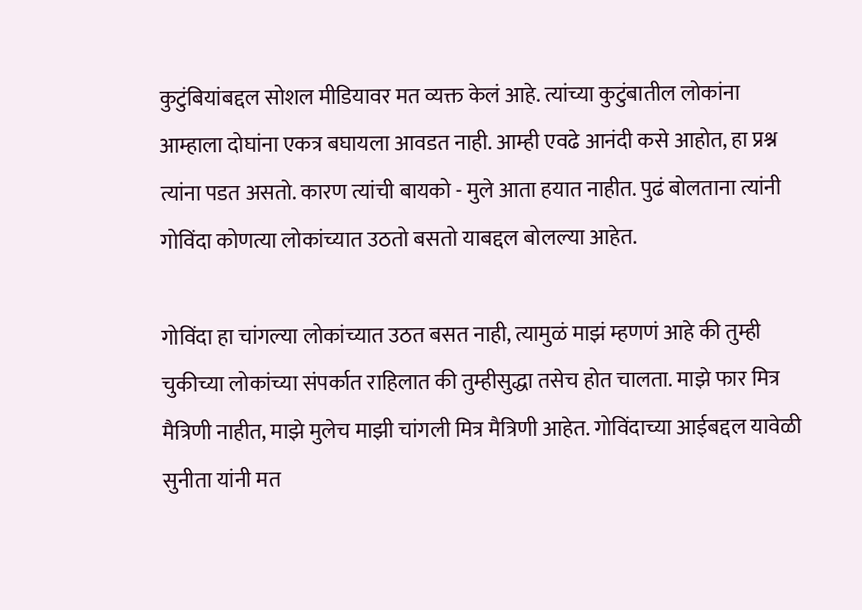कुटुंबियांबद्दल सोशल मीडियावर मत व्यक्त केलं आहे. त्यांच्या कुटुंबातील लोकांना आम्हाला दोघांना एकत्र बघायला आवडत नाही. आम्ही एवढे आनंदी कसे आहोत, हा प्रश्न त्यांना पडत असतो. कारण त्यांची बायको - मुले आता हयात नाहीत. पुढं बोलताना त्यांनी गोविंदा कोणत्या लोकांच्यात उठतो बसतो याबद्दल बोलल्या आहेत.

गोविंदा हा चांगल्या लोकांच्यात उठत बसत नाही, त्यामुळं माझं म्हणणं आहे की तुम्ही चुकीच्या लोकांच्या संपर्कात राहिलात की तुम्हीसुद्धा तसेच होत चालता. माझे फार मित्र मैत्रिणी नाहीत, माझे मुलेच माझी चांगली मित्र मैत्रिणी आहेत. गोविंदाच्या आईबद्दल यावेळी सुनीता यांनी मत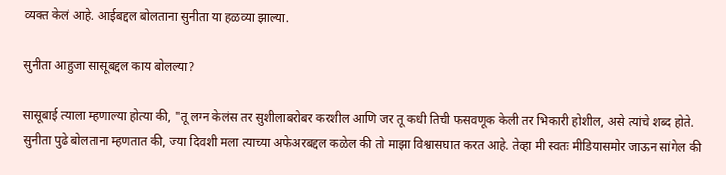व्यक्त केलं आहे. आईबद्दल बोलताना सुनीता या हळव्या झाल्या.

सुनीता आहुजा सासूबद्दल काय बोलल्या?

सासूबाई त्याला म्हणाल्या होत्या की, "तू लग्न केलंस तर सुशीलाबरोबर करशील आणि जर तू कधी तिची फसवणूक केली तर भिकारी होशील, असे त्यांचे शब्द होते. सुनीता पुढे बोलताना म्हणतात की, ज्या दिवशी मला त्याच्या अफेअरबद्दल कळेल की तो माझा विश्वासघात करत आहे. तेव्हा मी स्वतः मीडियासमोर जाऊन सांगेल की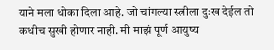याने मला धोका दिला आहे. जो चांगल्या स्त्रीला दुःख देईल तो कधीच सुखी होणार नाही. मी माझं पूर्ण आयुष्य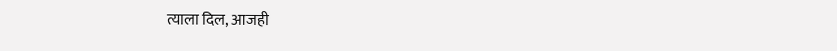त्याला दिल, आजही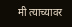मी त्याच्यावर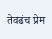तेवढंच प्रेम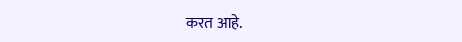करत आहे.